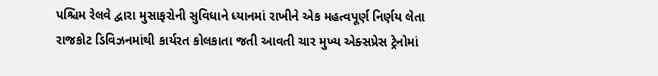પશ્ચિમ રેલવે દ્વારા મુસાફરોની સુવિધાને ધ્યાનમાં રાખીને એક મહત્વપૂર્ણ નિર્ણય લેતા રાજકોટ ડિવિઝનમાંથી કાર્યરત કોલકાતા જતી આવતી ચાર મુખ્ય એક્સપ્રેસ ટ્રેનોમાં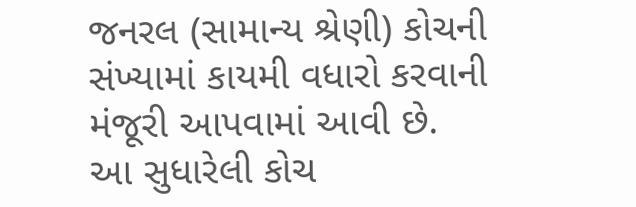જનરલ (સામાન્ય શ્રેણી) કોચની સંખ્યામાં કાયમી વધારો કરવાની મંજૂરી આપવામાં આવી છે.
આ સુધારેલી કોચ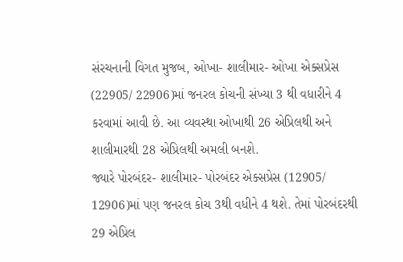સંરચનાની વિગત મુજબ, ઓખા- શાલીમાર- ઓખા એક્સપ્રેસ (22905/ 22906)માં જનરલ કોચની સંખ્યા 3 થી વધારીને 4 કરવામાં આવી છે. આ વ્યવસ્થા ઓખાથી 26 એપ્રિલથી અને શાલીમારથી 28 એપ્રિલથી અમલી બનશે.
જ્યારે પોરબંદર- શાલીમાર- પોરબંદર એક્સપ્રેસ (12905/ 12906)માં પણ જનરલ કોચ 3થી વધીને 4 થશે. તેમાં પોરબંદરથી 29 એપ્રિલ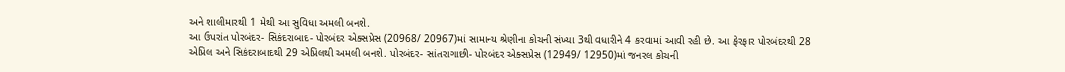અને શાલીમારથી 1 મેથી આ સુવિધા અમલી બનશે.
આ ઉપરાંત પોરબંદર- સિકંદરાબાદ- પોરબંદર એક્સપ્રેસ (20968/ 20967)માં સામાન્ય શ્રેણીના કોચની સંખ્યા 3થી વધારીને 4 કરવામાં આવી રહી છે. આ ફેરફાર પોરબંદરથી 28 એપ્રિલ અને સિકંદરાબાદથી 29 એપ્રિલથી અમલી બનશે. પોરબંદર- સાંતરાગાછી- પોરબંદર એક્સપ્રેસ (12949/ 12950)માં જનરલ કોચની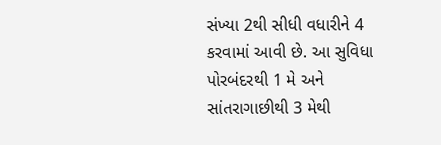સંખ્યા 2થી સીધી વધારીને 4 કરવામાં આવી છે. આ સુવિધા પોરબંદરથી 1 મે અને સાંતરાગાછીથી 3 મેથી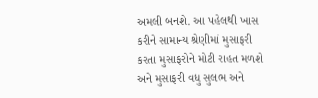અમલી બનશે. આ પહેલથી ખાસ કરીને સામાન્ય શ્રેણીમાં મુસાફરી કરતા મુસાફરોને મોટી રાહત મળશે અને મુસાફરી વધુ સુલભ અને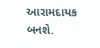આરામદાયક બનશે.